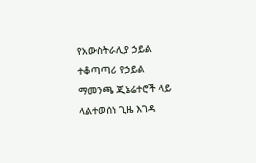የአውስትራሊያ ኃይል ተቆጣጣሪ የኃይል ማመንጫ ጂኔሬተሮች ላይ ላልተወሰነ ጊዜ እገዳ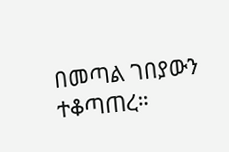በመጣል ገበያውን ተቆጣጠረ።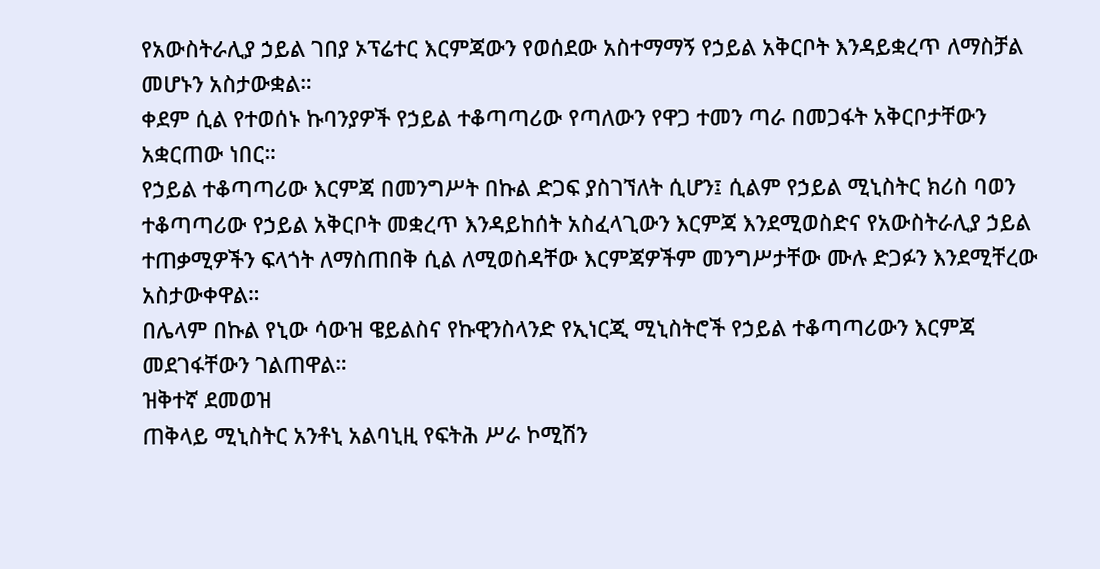የአውስትራሊያ ኃይል ገበያ ኦፕሬተር እርምጃውን የወሰደው አስተማማኝ የኃይል አቅርቦት እንዳይቋረጥ ለማስቻል መሆኑን አስታውቋል።
ቀደም ሲል የተወሰኑ ኩባንያዎች የኃይል ተቆጣጣሪው የጣለውን የዋጋ ተመን ጣራ በመጋፋት አቅርቦታቸውን አቋርጠው ነበር።
የኃይል ተቆጣጣሪው እርምጃ በመንግሥት በኩል ድጋፍ ያስገኘለት ሲሆን፤ ሲልም የኃይል ሚኒስትር ክሪስ ባወን ተቆጣጣሪው የኃይል አቅርቦት መቋረጥ እንዳይከሰት አስፈላጊውን እርምጃ እንደሚወስድና የአውስትራሊያ ኃይል ተጠቃሚዎችን ፍላጎት ለማስጠበቅ ሲል ለሚወስዳቸው እርምጃዎችም መንግሥታቸው ሙሉ ድጋፉን እንደሚቸረው አስታውቀዋል።
በሌላም በኩል የኒው ሳውዝ ዌይልስና የኩዊንስላንድ የኢነርጂ ሚኒስትሮች የኃይል ተቆጣጣሪውን እርምጃ መደገፋቸውን ገልጠዋል።
ዝቅተኛ ደመወዝ
ጠቅላይ ሚኒስትር አንቶኒ አልባኒዚ የፍትሕ ሥራ ኮሚሽን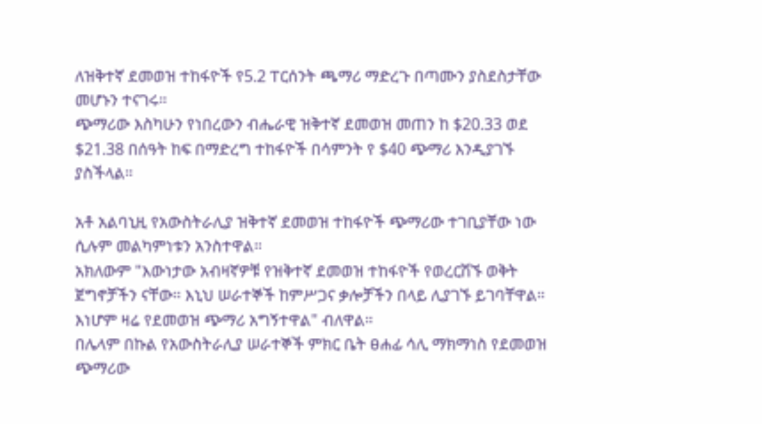ለዝቅተኛ ደመወዝ ተከፋዮች የ5.2 ፐርሰንት ጫማሪ ማድረጉ በጣሙን ያስደስታቸው መሆኑን ተናገሩ።
ጭማሪው እስካሁን የነበረውን ብሔራዊ ዝቅተኛ ደመወዝ መጠን ከ $20.33 ወደ $21.38 በሰዓት ከፍ በማድረግ ተከፋዮች በሳምንት የ $40 ጭማሪ እንዲያገኙ ያስችላል።

አቶ አልባኒዚ የአውስትራሊያ ዝቅተኛ ደመወዝ ተከፋዮች ጭማሪው ተገቢያቸው ነው ሲሉም መልካምነቱን አንስተዋል።
አክለውም "እውነታው አብዛኛዎቹ የዝቅተኛ ደመወዝ ተከፋዮች የወረርሽኙ ወቅት ጀግኖቻችን ናቸው። እኒህ ሠራተኞች ከምሥጋና ቃሎቻችን በላይ ሊያገኙ ይገባቸዋል። እነሆም ዛሬ የደመወዝ ጭማሪ አግኝተዋል" ብለዋል።
በሌላም በኩል የአውስትራሊያ ሠራተኞች ምክር ቤት ፀሐፊ ሳሊ ማክማነስ የደመወዝ ጭማሪው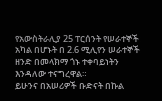የአውስትራሊያ 25 ፐርሰንት የሠራተኞች አካል በሆኑት በ 2.6 ሚሊየን ሠራተኞች ዘንድ በመላክማ ጎኑ ተቀባይነትን እንዳለው ተናግረዋል።
ይሁንና በአሠሪዎች ቡድናት በኩል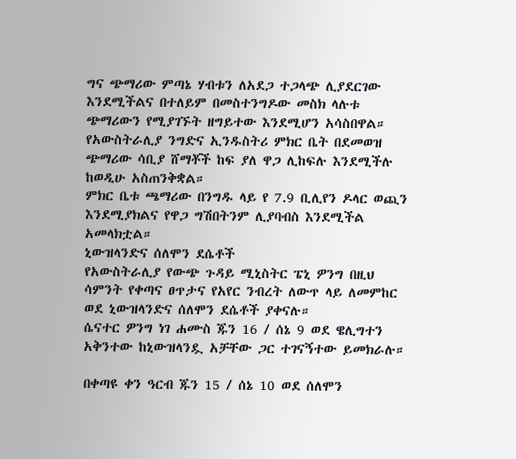ግና ጭማሪው ምጣኔ ሃብቱን ለአደጋ ተጋላጭ ሊያደርገው እንደሚችልና በተለይም በመስተንግዶው መስክ ላሉቱ ጭማሪውን የሚያገኙት ዘግይተው እንደሚሆን አሳስበዋል።
የአውስትራሊያ ንግድና ኢንዱስትሪ ምክር ቤት በደመወዝ ጭማሪው ሳቢያ ሸማቾች ከፍ ያለ ዋጋ ሊከፍሉ እንደሚችሉ ከወዲሁ አስጠንቅቋል።
ምክር ቤቱ ጫማሪው በንግዱ ላይ የ 7.9 ቢሊየን ዶላር ወጪን እንደሚያክልና የዋጋ ግሽበትንም ሊያባብስ እንደሚችል አመላክቷል።
ኒውዝላንድና ሰለሞን ደሴቶች
የአውስትራሊያ የውጭ ጉዳይ ሚኒስትር ፔኒ ዎንግ በዚህ ሳምንት የቀጣና ፀጥታና የአየር ንብረት ለውጥ ላይ ለመምከር ወደ ኒውዝላንድና ሰለሞን ደሴቶች ያቀናሉ።
ሴናተር ዎንግ ነገ ሐሙስ ጁን 16 / ሰኔ 9 ወደ ዌሊግተን አቅንተው ከኒውዝላንዷ አቻቸው ጋር ተገናኝተው ይመክራሉ።

በቀጣዩ ቀን ዓርብ ጁን 15 / ሰኔ 10 ወደ ሰለሞን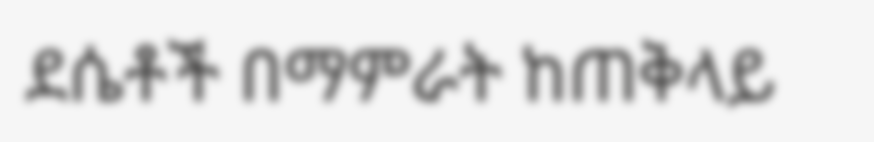ደሴቶች በማምራት ከጠቅላይ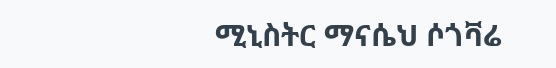ሚኒስትር ማናሴህ ሶጎቫሬ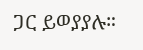ጋር ይወያያሉ።